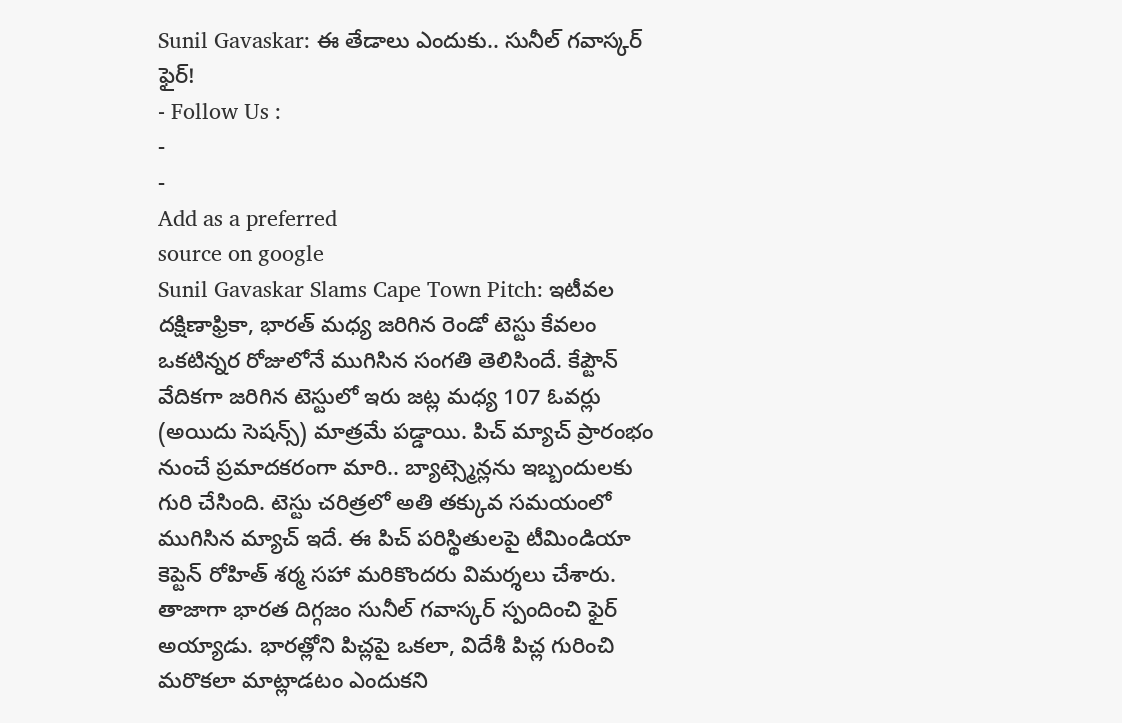Sunil Gavaskar: ఈ తేడాలు ఎందుకు.. సునీల్ గవాస్కర్ ఫైర్!
- Follow Us :
-
-
Add as a preferred
source on google
Sunil Gavaskar Slams Cape Town Pitch: ఇటీవల దక్షిణాఫ్రికా, భారత్ మధ్య జరిగిన రెండో టెస్టు కేవలం ఒకటిన్నర రోజులోనే ముగిసిన సంగతి తెలిసిందే. కేప్టౌన్ వేదికగా జరిగిన టెస్టులో ఇరు జట్ల మధ్య 107 ఓవర్లు (అయిదు సెషన్స్) మాత్రమే పడ్డాయి. పిచ్ మ్యాచ్ ప్రారంభం నుంచే ప్రమాదకరంగా మారి.. బ్యాట్స్మెన్లను ఇబ్బందులకు గురి చేసింది. టెస్టు చరిత్రలో అతి తక్కువ సమయంలో ముగిసిన మ్యాచ్ ఇదే. ఈ పిచ్ పరిస్థితులపై టీమిండియా కెప్టెన్ రోహిత్ శర్మ సహా మరికొందరు విమర్శలు చేశారు. తాజాగా భారత దిగ్గజం సునీల్ గవాస్కర్ స్పందించి ఫైర్ అయ్యాడు. భారత్లోని పిచ్లపై ఒకలా, విదేశీ పిచ్ల గురించి మరొకలా మాట్లాడటం ఎందుకని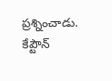ప్రశ్నించాడు.
కేప్టౌన్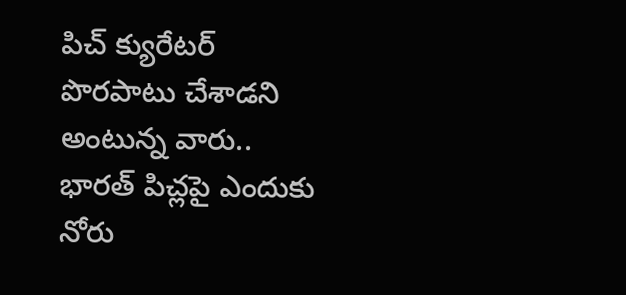పిచ్ క్యురేటర్ పొరపాటు చేశాడని అంటున్న వారు.. భారత్ పిచ్లపై ఎందుకు నోరు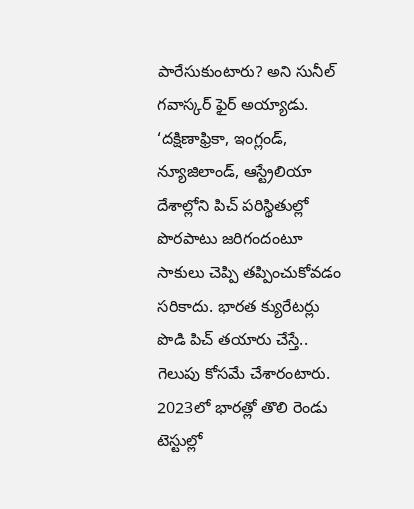పారేసుకుంటారు? అని సునీల్ గవాస్కర్ ఫైర్ అయ్యాడు. ‘దక్షిణాఫ్రికా, ఇంగ్లండ్, న్యూజిలాండ్, ఆస్ట్రేలియా దేశాల్లోని పిచ్ పరిస్థితుల్లో పొరపాటు జరిగందంటూ సాకులు చెప్పి తప్పించుకోవడం సరికాదు. భారత క్యురేటర్లు పొడి పిచ్ తయారు చేస్తే.. గెలుపు కోసమే చేశారంటారు. 2023లో భారత్లో తొలి రెండు టెస్టుల్లో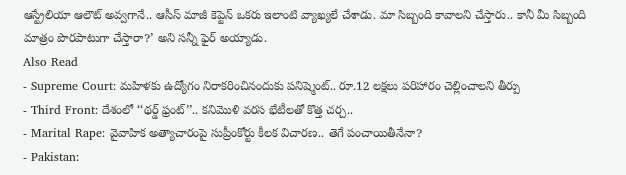ఆస్ట్రేలియా ఆలౌట్ అవ్వగానే.. ఆసీస్ మాజీ కెప్టెన్ ఒకరు ఇలాంటి వ్యాఖ్యలే చేశాడు. మా సిబ్బంది కావాలని చేస్తారు.. కానీ మీ సిబ్బంది మాత్రం పొరపాటుగా చేస్తారా?’ అని సన్నీ ఫైర్ అయ్యాడు.
Also Read
- Supreme Court: మహిళకు ఉద్యోగం నిరాకరించినందుకు పనిష్మెంట్.. రూ.12 లక్షలు పరిహారం చెల్లించాలని తీర్పు
- Third Front: దేశంలో ‘‘థర్డ్ ఫ్రంట్’’.. కనిమొళి వరస భేటీలతో కొత్త చర్చ..
- Marital Rape: వైవాహిక అత్యాచారంపై సుప్రీంకోర్టు కీలక విచారణ.. తెగే పంచాయితీనేనా?
- Pakistan: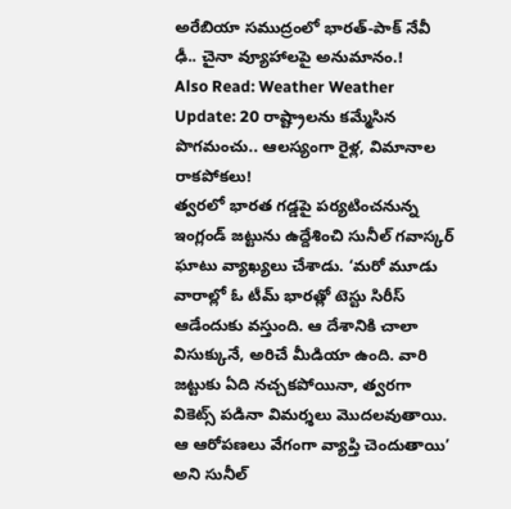అరేబియా సముద్రంలో భారత్-పాక్ నేవీ ఢీ.. చైనా వ్యూహాలపై అనుమానం.!
Also Read: Weather Weather Update: 20 రాష్ట్రాలను కమ్మేసిన పొగమంచు.. ఆలస్యంగా రైళ్ల, విమానాల రాకపోకలు!
త్వరలో భారత గడ్డపై పర్యటించనున్న ఇంగ్లండ్ జట్టును ఉద్దేశించి సునీల్ గవాస్కర్ ఘాటు వ్యాఖ్యలు చేశాడు. ‘మరో మూడు వారాల్లో ఓ టీమ్ భారత్లో టెస్టు సిరీస్ ఆడేందుకు వస్తుంది. ఆ దేశానికి చాలా విసుక్కునే, అరిచే మీడియా ఉంది. వారి జట్టుకు ఏది నచ్చకపోయినా, త్వరగా వికెట్స్ పడినా విమర్శలు మొదలవుతాయి. ఆ ఆరోపణలు వేగంగా వ్యాప్తి చెందుతాయి’ అని సునీల్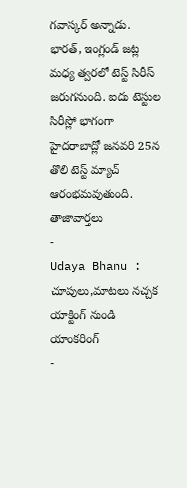గవాస్కర్ అన్నాడు. భారత్, ఇంగ్లండ్ జట్ల మధ్య త్వరలో టెస్ట్ సిరీస్ జరుగనుంది. ఐదు టెస్టుల సిరీస్లో భాగంగా హైదరాబాద్లో జనవరి 25న తొలి టెస్ట్ మ్యాచ్ ఆరంభమవుతుంది.
తాజావార్తలు
-
Udaya Bhanu : చూపులు,మాటలు నచ్చక యాక్టింగ్ నుండి యాంకరింగ్
-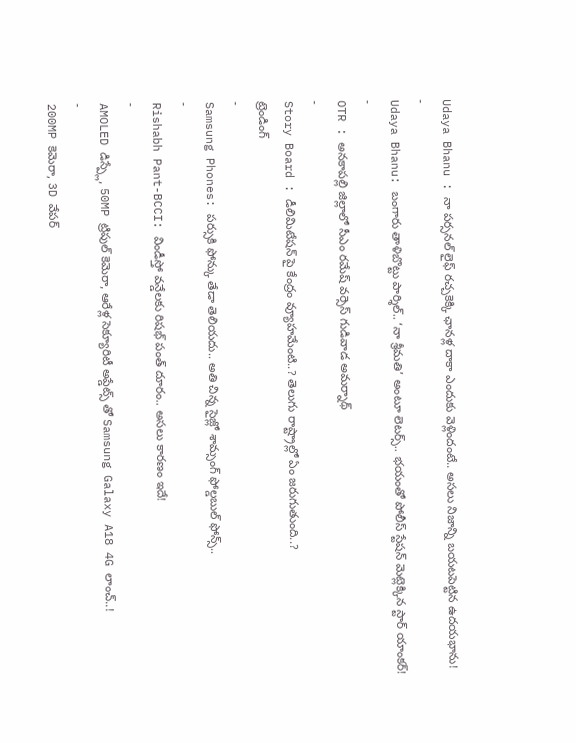Udaya Bhanu : నా పర్సనల్ లైఫ్ రచ్చకెక్కి ఛానళ్ల దాకా ఎందుకు వెళ్లిందంటే.. అసలు నిజాన్ని బయటపెట్టిన ఉదయభాను!
-
Udaya Bhanu: బంగారు తాళిబొట్టు పార్శిల్.. ‘నా శ్రీమతి’ అంటూ లెటర్స్.. భయంతో పోలీస్ స్టేషన్ మెట్లెక్కిన స్టార్ యాంకర్!
-
OTR : అనకాపల్లి జిల్లాలో సీఎం రమేష్ వర్సెస్ గుడివాడ అమర్నాథ్
-
Story Board : డీలిమిటేషన్ పై కేంద్రం వ్యూహమేంటి..? తెలుగు రాష్ట్రాల్లో ఏం జరుగుతుంది..?
ట్రెండింగ్
-
Samsung Phones: పర్సుకి ఫోన్కు తేడా తెలియదు.. అతి చిన్న సైజ్లో శామ్సంగ్ ఫోల్డబుల్ ఫోన్స్..
-
Rishabh Pant-BCCI: విండీస్తో వన్డేలకు రిషభ్ పంత్ దూరం.. అసలు కారణం ఇదే!
-
AMOLED డిస్ప్లే, 50MP ట్రిపుల్ కెమెరా, ఆరేళ్ల సెక్యూరిటీ అప్డేట్స్ తో Samsung Galaxy A18 4G లాంచ్..!
-
200MP కెమెరా, 3D వేపర్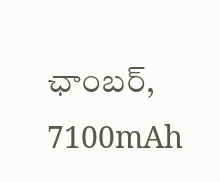ఛాంబర్, 7100mAh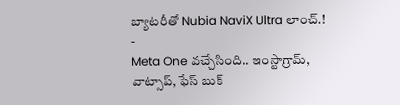బ్యాటరీతో Nubia NaviX Ultra లాంచ్.!
-
Meta One వచ్చేసింది.. ఇంస్టాగ్రామ్, వాట్సాప్, ఫేస్ బుక్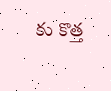కు కొత్త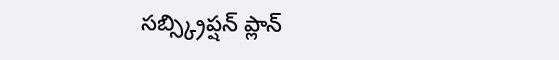సబ్స్క్రిప్షన్ ప్లాన్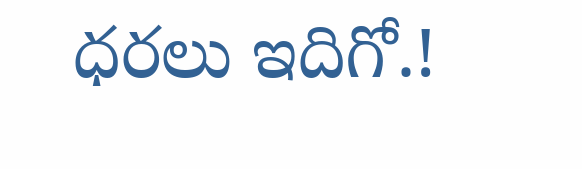ధరలు ఇదిగో.!